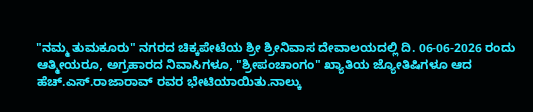"ನಮ್ಮ ತುಮಕೂರು" ನಗರದ ಚಿಕ್ಕಪೇಟೆಯ ಶ್ರೀ ಶ್ರೀನಿವಾಸ ದೇವಾಲಯದಲ್ಲಿ ದಿ. 06-06-2026 ರಂದು ಆತ್ಮೀಯರೂ, ಅಗ್ರಹಾರದ ನಿವಾಸಿಗಳೂ, "ಶ್ರೀಪಂಚಾಂಗಂ" ಖ್ಯಾತಿಯ ಜ್ಯೋತಿಷಿಗಳೂ ಆದ ಹೆಚ್.ಎಸ್.ರಾಜಾರಾವ್ ರವರ ಭೇಟಿಯಾಯಿತು.ನಾಲ್ಕು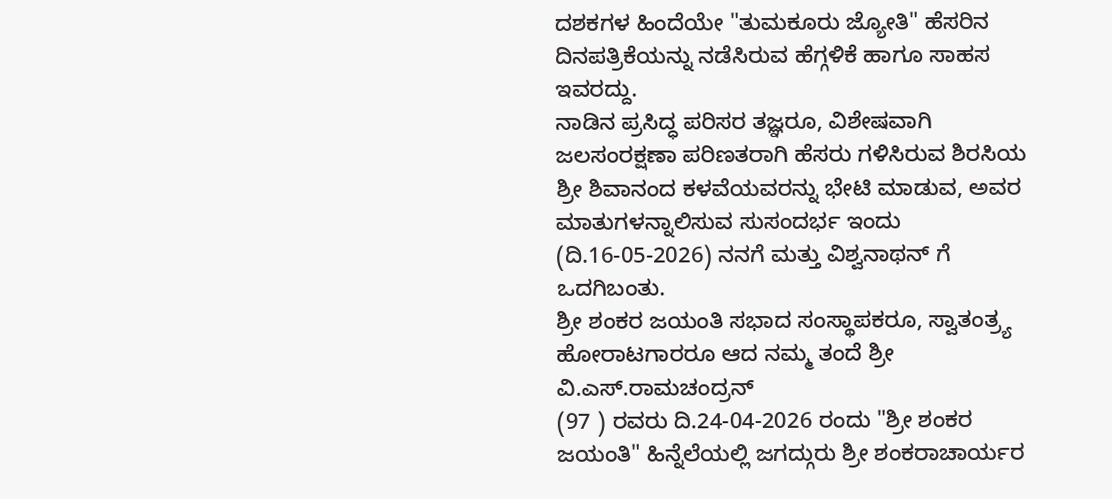ದಶಕಗಳ ಹಿಂದೆಯೇ "ತುಮಕೂರು ಜ್ಯೋತಿ" ಹೆಸರಿನ ದಿನಪತ್ರಿಕೆಯನ್ನು ನಡೆಸಿರುವ ಹೆಗ್ಗಳಿಕೆ ಹಾಗೂ ಸಾಹಸ ಇವರದ್ದು.
ನಾಡಿನ ಪ್ರಸಿದ್ಧ ಪರಿಸರ ತಜ್ಞರೂ, ವಿಶೇಷವಾಗಿ ಜಲಸಂರಕ್ಷಣಾ ಪರಿಣತರಾಗಿ ಹೆಸರು ಗಳಿಸಿರುವ ಶಿರಸಿಯ ಶ್ರೀ ಶಿವಾನಂದ ಕಳವೆಯವರನ್ನು ಭೇಟಿ ಮಾಡುವ, ಅವರ ಮಾತುಗಳನ್ನಾಲಿಸುವ ಸುಸಂದರ್ಭ ಇಂದು (ದಿ.16-05-2026) ನನಗೆ ಮತ್ತು ವಿಶ್ವನಾಥನ್ ಗೆ ಒದಗಿಬಂತು.
ಶ್ರೀ ಶಂಕರ ಜಯಂತಿ ಸಭಾದ ಸಂಸ್ಥಾಪಕರೂ, ಸ್ವಾತಂತ್ರ್ಯ ಹೋರಾಟಗಾರರೂ ಆದ ನಮ್ಮ ತಂದೆ ಶ್ರೀ ವಿ.ಎಸ್.ರಾಮಚಂದ್ರನ್
(97 ) ರವರು ದಿ.24-04-2026 ರಂದು "ಶ್ರೀ ಶಂಕರ ಜಯಂತಿ" ಹಿನ್ನೆಲೆಯಲ್ಲಿ ಜಗದ್ಗುರು ಶ್ರೀ ಶಂಕರಾಚಾರ್ಯರ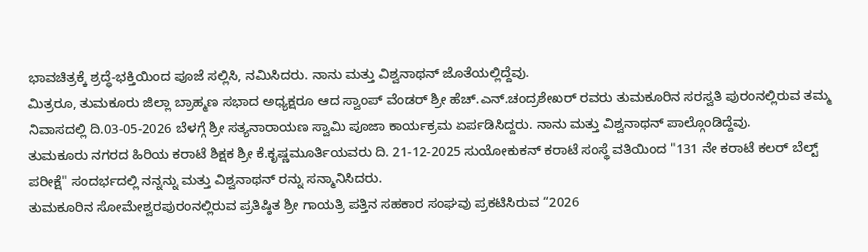ಭಾವಚಿತ್ರಕ್ಕೆ ಶ್ರದ್ಧೆ-ಭಕ್ತಿಯಿಂದ ಪೂಜೆ ಸಲ್ಲಿಸಿ, ನಮಿಸಿದರು. ನಾನು ಮತ್ತು ವಿಶ್ವನಾಥನ್ ಜೊತೆಯಲ್ಲಿದ್ದೆವು.
ಮಿತ್ರರೂ, ತುಮಕೂರು ಜಿಲ್ಲಾ ಬ್ರಾಹ್ಮಣ ಸಭಾದ ಅಧ್ಯಕ್ಷರೂ ಆದ ಸ್ವಾಂಪ್ ವೆಂಡರ್ ಶ್ರೀ ಹೆಚ್.ಎನ್.ಚಂದ್ರಶೇಖರ್ ರವರು ತುಮಕೂರಿನ ಸರಸ್ವತಿ ಪುರಂನಲ್ಲಿರುವ ತಮ್ಮ ನಿವಾಸದಲ್ಲಿ ದಿ.03-05-2026 ಬೆಳಗ್ಗೆ ಶ್ರೀ ಸತ್ಯನಾರಾಯಣ ಸ್ವಾಮಿ ಪೂಜಾ ಕಾರ್ಯಕ್ರಮ ಏರ್ಪಡಿಸಿದ್ದರು. ನಾನು ಮತ್ತು ವಿಶ್ವನಾಥನ್ ಪಾಲ್ಗೊಂಡಿದ್ದೆವು.
ತುಮಕೂರು ನಗರದ ಹಿರಿಯ ಕರಾಟೆ ಶಿಕ್ಷಕ ಶ್ರೀ ಕೆ.ಕೃಷ್ಣಮೂರ್ತಿಯವರು ದಿ. 21-12-2025 ಸುಯೋಕುಕನ್ ಕರಾಟೆ ಸಂಸ್ಥೆ ವತಿಯಿಂದ "131 ನೇ ಕರಾಟೆ ಕಲರ್ ಬೆಲ್ಟ್ ಪರೀಕ್ಷೆ" ಸಂದರ್ಭದಲ್ಲಿ ನನ್ನನ್ನು ಮತ್ತು ವಿಶ್ವನಾಥನ್ ರನ್ನು ಸನ್ಮಾನಿಸಿದರು.
ತುಮಕೂರಿನ ಸೋಮೇಶ್ವರಪುರಂನಲ್ಲಿರುವ ಪ್ರತಿಷ್ಠಿತ ಶ್ರೀ ಗಾಯತ್ರಿ ಪತ್ತಿನ ಸಹಕಾರ ಸಂಘವು ಪ್ರಕಟಿಸಿರುವ “2026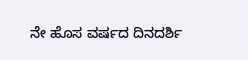ನೇ ಹೊಸ ವರ್ಷದ ದಿನದರ್ಶಿ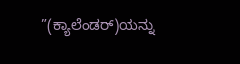”(ಕ್ಯಾಲೆಂಡರ್)ಯನ್ನು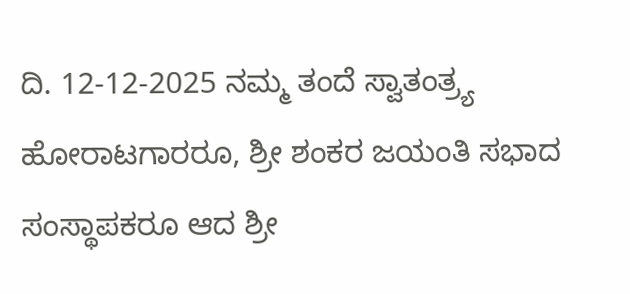ದಿ. 12-12-2025 ನಮ್ಮ ತಂದೆ ಸ್ವಾತಂತ್ರ್ಯ ಹೋರಾಟಗಾರರೂ, ಶ್ರೀ ಶಂಕರ ಜಯಂತಿ ಸಭಾದ ಸಂಸ್ಥಾಪಕರೂ ಆದ ಶ್ರೀ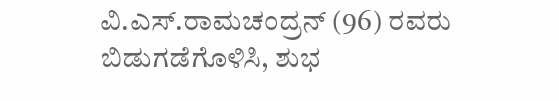ವಿ.ಎಸ್.ರಾಮಚಂದ್ರನ್ (96) ರವರು ಬಿಡುಗಡೆಗೊಳಿಸಿ, ಶುಭ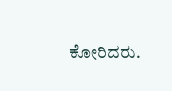ಕೋರಿದರು.